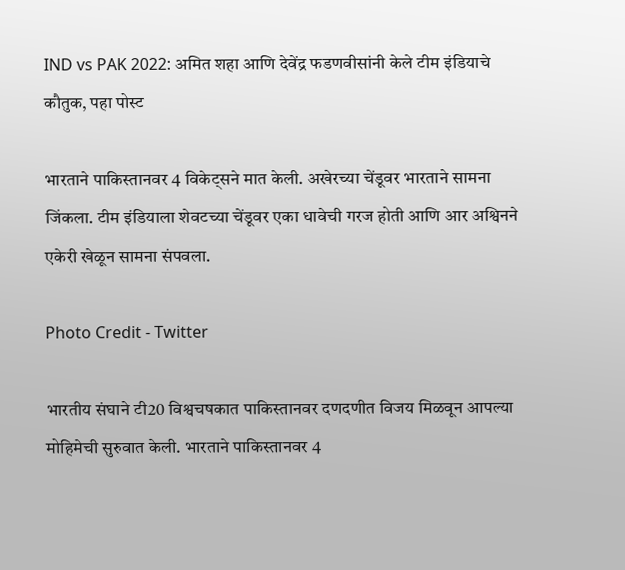IND vs PAK 2022: अमित शहा आणि देवेंद्र फडणवीसांनी केले टीम इंडियाचे कौतुक, पहा पोस्ट

भारताने पाकिस्तानवर 4 विकेट्सने मात केली. अखेरच्या चेंडूवर भारताने सामना जिंकला. टीम इंडियाला शेवटच्या चेंडूवर एका धावेची गरज होती आणि आर अश्विनने एकेरी खेळून सामना संपवला.

Photo Credit - Twitter

भारतीय संघाने टी20 विश्वचषकात पाकिस्तानवर दणदणीत विजय मिळवून आपल्या मोहिमेची सुरुवात केली. भारताने पाकिस्तानवर 4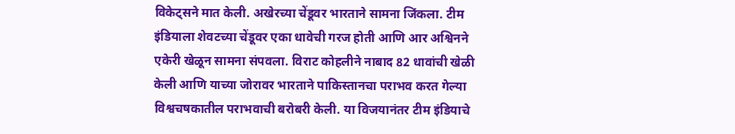विकेट्सने मात केली. अखेरच्या चेंडूवर भारताने सामना जिंकला. टीम इंडियाला शेवटच्या चेंडूवर एका धावेची गरज होती आणि आर अश्विनने एकेरी खेळून सामना संपवला. विराट कोहलीने नाबाद 82 धावांची खेळी केली आणि याच्या जोरावर भारताने पाकिस्तानचा पराभव करत गेल्या विश्वचषकातील पराभवाची बरोबरी केली. या विजयानंतर टीम इंडियाचे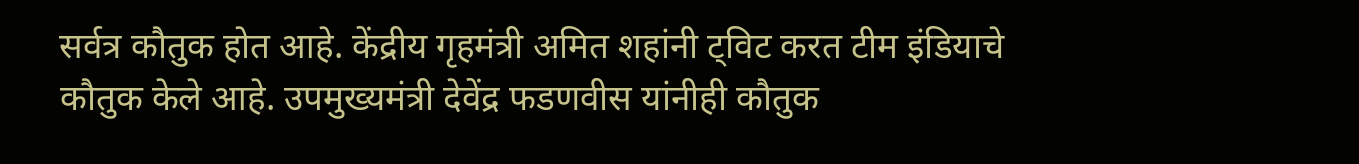सर्वत्र कौतुक होत आहे. केंद्रीय गृहमंत्री अमित शहांनी ट्विट करत टीम इंडियाचे कौतुक केले आहे. उपमुख्यमंत्री देवेंद्र फडणवीस यांनीही कौतुक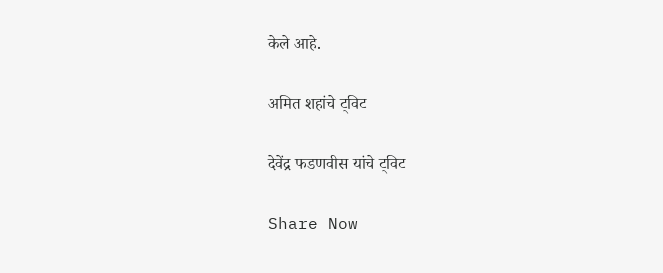केले आहे.

अमित शहांचे ट्विट

देवेंद्र फडणवीस यांचे ट्विट

Share Now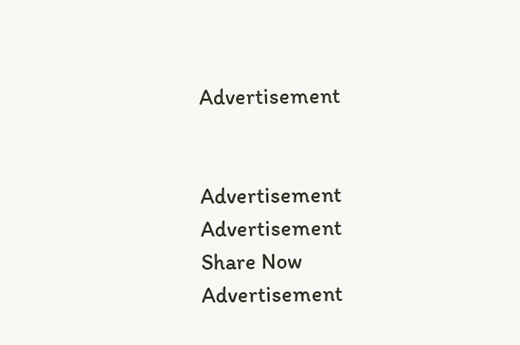Advertisement


Advertisement
Advertisement
Share Now
Advertisement